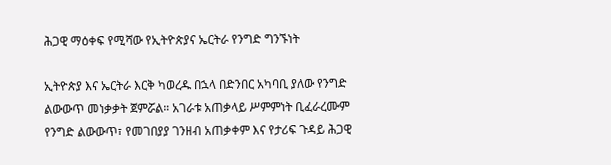ሕጋዊ ማዕቀፍ የሚሻው የኢትዮጵያና ኤርትራ የንግድ ግንኙነት

ኢትዮጵያ እና ኤርትራ እርቅ ካወረዱ በኋላ በድንበር አካባቢ ያለው የንግድ ልውውጥ መነቃቃት ጀምሯል። አገራቱ አጠቃላይ ሥምምነት ቢፈራረሙም የንግድ ልውውጥ፣ የመገበያያ ገንዘብ አጠቃቀም እና የታሪፍ ጉዳይ ሕጋዊ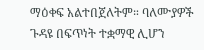ማዕቀፍ አልተበጀለትም። ባለሙያዎች ጉዳዩ በፍጥነት ተቋማዊ ሊሆን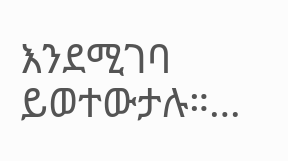እንደሚገባ ይወተውታሉ።…